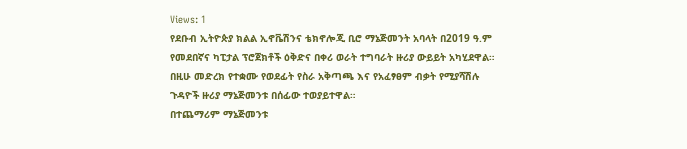Views: 1
የደቡብ ኢትዮጵያ ክልል ኢኖቬሽንና ቴክኖሎጂ ቢሮ ማኔጅመንት አባላት በ2019 ዓ.ም የመደበኛና ካፒታል ፕሮጀክቶች ዕቅድና በቀሪ ወራት ተግባራት ዙሪያ ውይይት አካሂደዋል።
በዚሁ መድረክ የተቋሙ የወደፊት የስራ አቅጣጫ እና የአፈፃፀም ብቃት የሚያሻሽሉ ጉዳዮች ዙሪያ ማኔጅመንቱ በሰፊው ተወያይተዋል።
በተጨማሪም ማኔጅመንቱ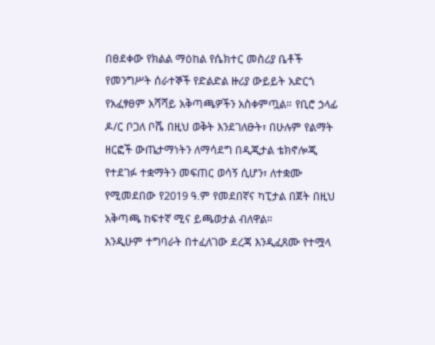በፀደቀው የክልል ማዕከል የሴክተር መስሪያ ቤቶች የመንግሥት ሰራተኞች የድልድል ዙሪያ ውይይት አድርጎ የአፈፃፀም አሻሻይ አቅጣጫዎችን አስቀምጧል። የቢሮ ኃላፊ ዶ/ር ቦጋለ ቦሼ በዚህ ወቅት እንደገለፁት፣ በሁሉም የልማት ዘርፎች ውጤታማነትን ለማሳደግ በዲጂታል ቴክኖሎጂ የተደገፉ ተቋማትን መፍጠር ወሳኝ ሲሆን፣ ለተቋሙ የሚመደበው የ2019 ዓ.ም የመደበኛና ካፒታል በጀት በዚህ አቅጣጫ ከፍተኛ ሚና ይጫወታል ብለዋል።
እንዲሁም ተግባራት በተፈለገው ደረጃ እንዲፈጸሙ የተሟላ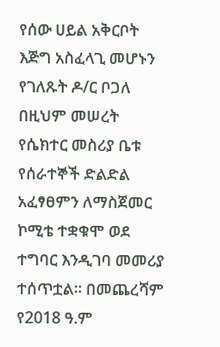የሰው ሀይል አቅርቦት እጅግ አስፈላጊ መሆኑን የገለጹት ዶ/ር ቦጋለ በዚህም መሠረት የሴክተር መስሪያ ቤቱ የሰራተኞች ድልድል አፈፃፀምን ለማስጀመር ኮሚቴ ተቋቁሞ ወደ ተግባር እንዲገባ መመሪያ ተሰጥቷል። በመጨረሻም የ2018 ዓ.ም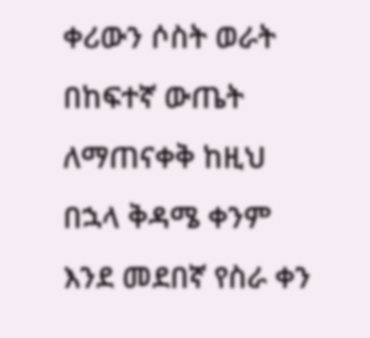ቀሪውን ሶስት ወራት በከፍተኛ ውጤት ለማጠናቀቅ ከዚህ በኋላ ቅዳሜ ቀንም እንደ መደበኛ የስራ ቀን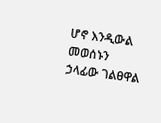ሆኖ እንዲውል መወሰኑን ኃላፊው ገልፀዋል